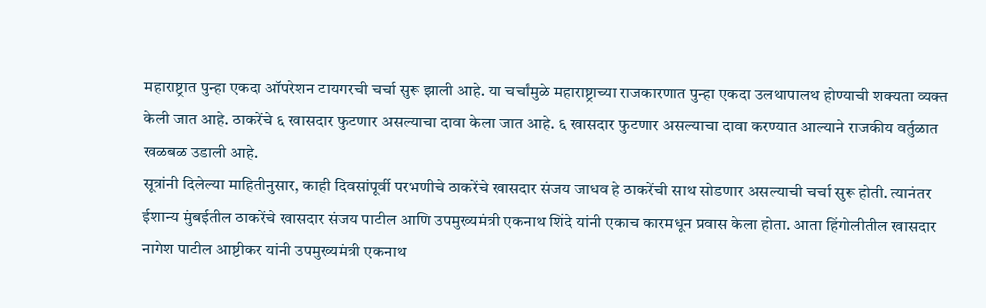महाराष्ट्रात पुन्हा एकदा ऑपरेशन टायगरची चर्चा सुरू झाली आहे. या चर्चांमुळे महाराष्ट्राच्या राजकारणात पुन्हा एकदा उलथापालथ होण्याची शक्यता व्यक्त केली जात आहे. ठाकरेंचे ६ खासदार फुटणार असल्याचा दावा केला जात आहे. ६ खासदार फुटणार असल्याचा दावा करण्यात आल्याने राजकीय वर्तुळात खळबळ उडाली आहे.
सूत्रांनी दिलेल्या माहितीनुसार, काही दिवसांपूर्वी परभणीचे ठाकरेंचे खासदार संजय जाधव हे ठाकरेंची साथ सोडणार असल्याची चर्चा सुरू होती. त्यानंतर ईशान्य मुंबईतील ठाकरेंचे खासदार संजय पाटील आणि उपमुख्यमंत्री एकनाथ शिंदे यांनी एकाच कारमधून प्रवास केला होता. आता हिंगोलीतील खासदार नागेश पाटील आष्टीकर यांनी उपमुख्यमंत्री एकनाथ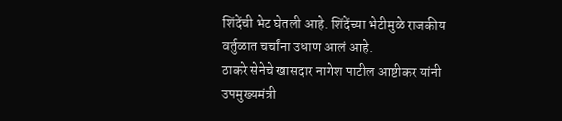शिंदेंची भेट घेतली आहे. शिंदेंच्या भेटीमुळे राजकीय वर्तुळात चर्चांना उधाण आलं आहे.
ठाकरे सेनेचे खासदार नागेश पाटील आष्टीकर यांनी उपमुख्यमंत्री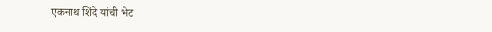एकनाथ शिंदे यांची भेट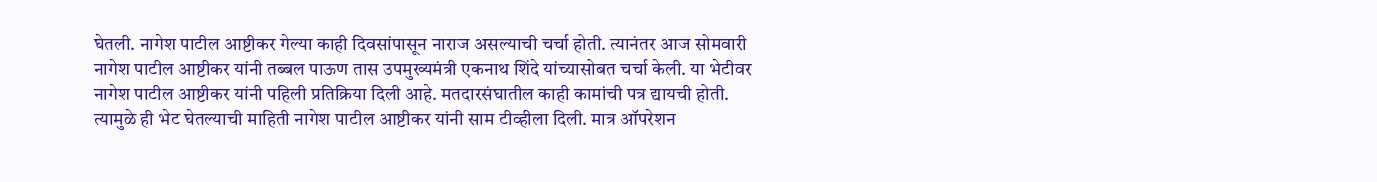घेतली. नागेश पाटील आष्टीकर गेल्या काही दिवसांपासून नाराज असल्याची चर्चा होती. त्यानंतर आज सोमवारी नागेश पाटील आष्टीकर यांनी तब्बल पाऊण तास उपमुख्यमंत्री एकनाथ शिंदे यांच्यासोबत चर्चा केली. या भेटीवर नागेश पाटील आष्टीकर यांनी पहिली प्रतिक्रिया दिली आहे. मतदारसंघातील काही कामांची पत्र द्यायची होती. त्यामुळे ही भेट घेतल्याची माहिती नागेश पाटील आष्टीकर यांनी साम टीव्हीला दिली. मात्र ऑपरेशन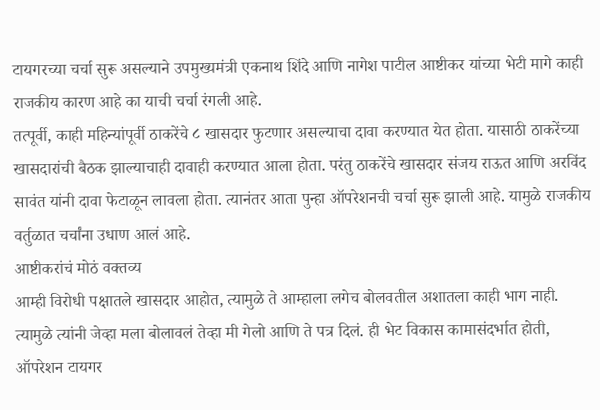टायगरच्या चर्चा सुरू असल्याने उपमुख्यमंत्री एकनाथ शिंदे आणि नागेश पाटील आष्टीकर यांच्या भेटी मागे काही राजकीय कारण आहे का याची चर्चा रंगली आहे.
तत्पूर्वी, काही महिन्यांपूर्वी ठाकरेंचे ८ खासदार फुटणार असल्याचा दावा करण्यात येत होता. यासाठी ठाकरेंच्या खासदारांची बैठक झाल्याचाही दावाही करण्यात आला होता. परंतु ठाकरेंचे खासदार संजय राऊत आणि अरविंद सावंत यांनी दावा फेटाळून लावला होता. त्यानंतर आता पुन्हा ऑपरेशनची चर्चा सुरू झाली आहे. यामुळे राजकीय वर्तुळात चर्चांना उधाण आलं आहे.
आष्टीकरांचं मोठं वक्तव्य
आम्ही विरोधी पक्षातले खासदार आहोत, त्यामुळे ते आम्हाला लगेच बोलवतील अशातला काही भाग नाही. त्यामुळे त्यांनी जेव्हा मला बोलावलं तेव्हा मी गेलो आणि ते पत्र दिलं. ही भेट विकास कामासंदर्भात होती, ऑपरेशन टायगर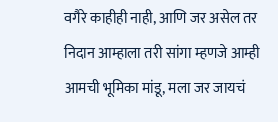वगैरे काहीही नाही, आणि जर असेल तर निदान आम्हाला तरी सांगा म्हणजे आम्ही आमची भूमिका मांडू, मला जर जायचं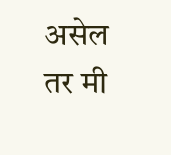असेल तर मी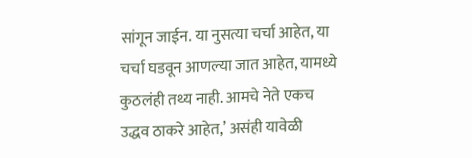सांगून जाईन. या नुसत्या चर्चा आहेत, या चर्चा घडवून आणल्या जात आहेत, यामध्ये कुठलंही तथ्य नाही. आमचे नेते एकच उद्धव ठाकरे आहेत,’ असंही यावेळी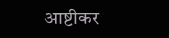आष्टीकर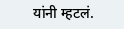यांनी म्हटलं.